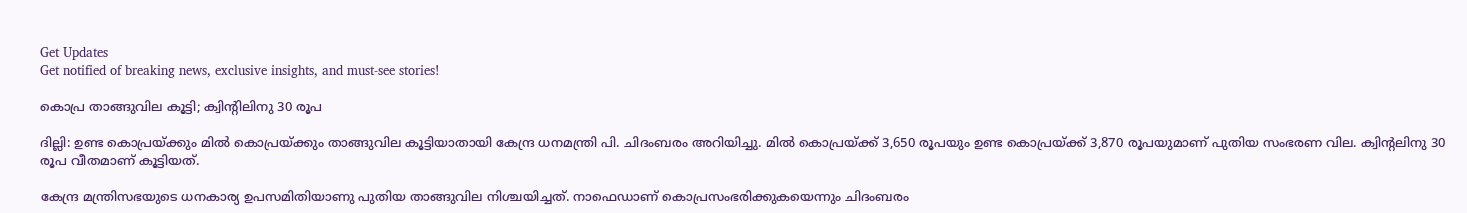Get Updates
Get notified of breaking news, exclusive insights, and must-see stories!

കൊപ്ര താങ്ങുവില കൂട്ടി; ക്വിന്റിലിനു 30 രൂപ

ദില്ലി: ഉണ്ട കൊപ്രയ്ക്കും മില്‍ കൊപ്രയ്ക്കും താങ്ങുവില കൂട്ടിയാതായി കേന്ദ്ര ധനമന്ത്രി പി. ചിദംബരം അറിയിച്ചു. മില്‍ കൊപ്രയ്ക്ക് 3,650 രൂപയും ഉണ്ട കൊപ്രയ്ക്ക് 3,870 രൂപയുമാണ് പുതിയ സംഭരണ വില. ക്വിന്റലിനു 30 രൂപ വീതമാണ് കൂട്ടിയത്.

കേന്ദ്ര മന്ത്രിസഭയുടെ ധനകാര്യ ഉപസമിതിയാണു പുതിയ താങ്ങുവില നിശ്ചയിച്ചത്. നാഫെഡാണ് കൊപ്രസംഭരിക്കുകയെന്നും ചിദംബരം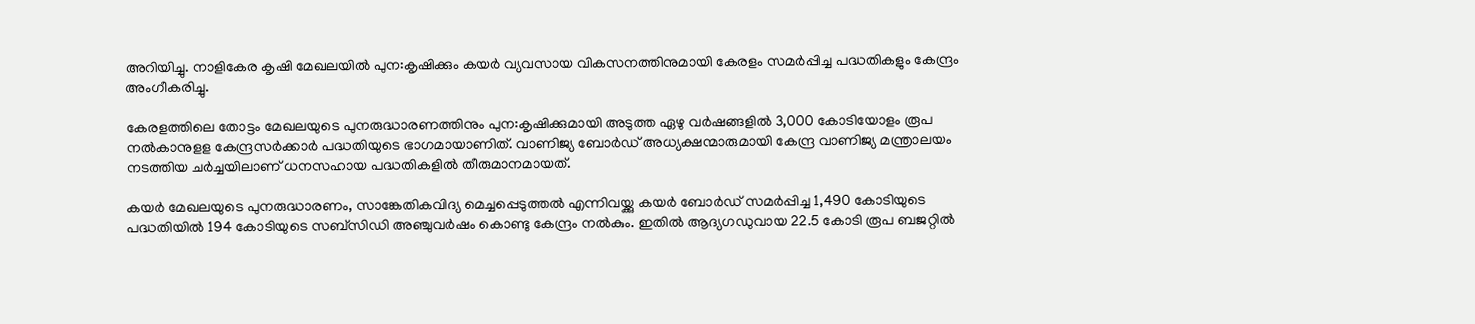അറിയിച്ചു. നാളികേര കൃഷി മേഖലയില്‍ പുന:കൃഷിക്കും കയര്‍ വ്യവസായ വികസനത്തിനുമായി കേരളം സമര്‍പ്പിച്ച പദ്ധതികളും കേന്ദ്രം അംഗീകരിച്ചു.

കേരളത്തിലെ തോട്ടം മേഖലയുടെ പുനരുദ്ധാരണത്തിനും പുന:കൃഷിക്കുമായി അടുത്ത ഏഴു വര്‍ഷങ്ങളില്‍ 3,000 കോടിയോളം രൂപ നല്‍കാനുളള കേന്ദ്രസര്‍ക്കാര്‍ പദ്ധതിയുടെ ഭാഗമായാണിത്. വാണിജ്യ ബോര്‍ഡ് അധ്യക്ഷന്മാരുമായി കേന്ദ്ര വാണിജ്യ മന്ത്രാലയം നടത്തിയ ചര്‍ച്ചയിലാണ് ധനസഹായ പദ്ധതികളില്‍ തീരുമാനമായത്.

കയര്‍ മേഖലയുടെ പുനരുദ്ധാരണം, സാങ്കേതികവിദ്യ മെച്ചപ്പെടുത്തല്‍ എന്നിവയ്ക്കു കയര്‍ ബോര്‍ഡ് സമര്‍പ്പിച്ച 1,490 കോടിയുടെ പദ്ധതിയില്‍ 194 കോടിയുടെ സബ്സിഡി അഞ്ചുവര്‍ഷം കൊണ്ടു കേന്ദ്രം നല്‍കും. ഇതില്‍ ആദ്യഗഡുവായ 22.5 കോടി രൂപ ബജറ്റില്‍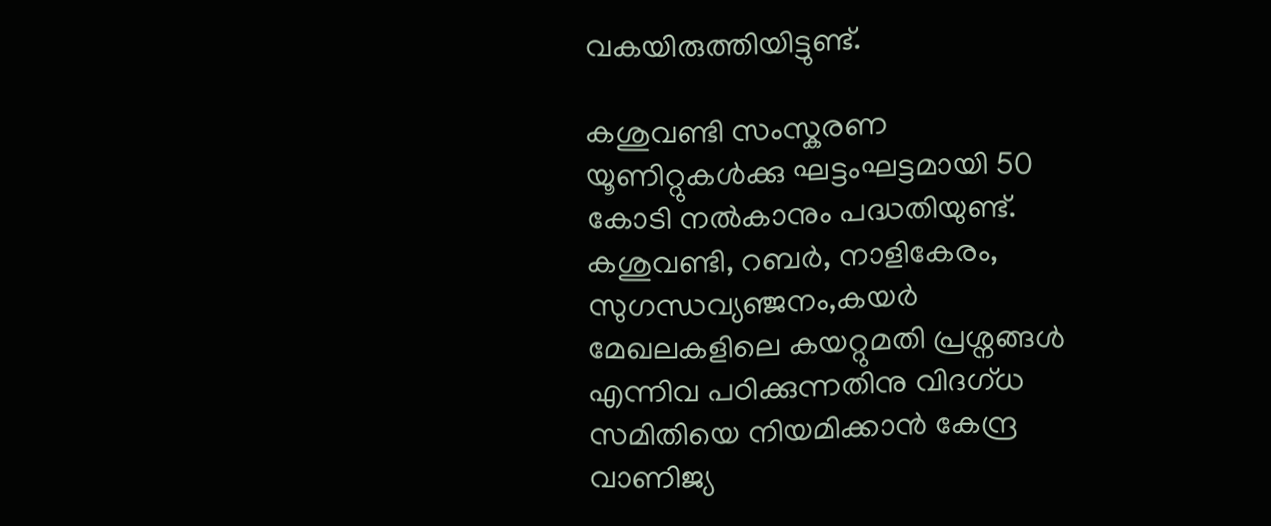വകയിരുത്തിയിട്ടുണ്ട്.

കശുവണ്ടി സംസ്കരണ യൂണിറ്റുകള്‍ക്കു ഘട്ടംഘട്ടമായി 50 കോടി നല്‍കാനും പദ്ധതിയുണ്ട്. കശുവണ്ടി, റബര്‍, നാളികേരം, സുഗന്ധവ്യഞ്ജനം,കയര്‍ മേഖലകളിലെ കയറ്റുമതി പ്രശ്നങ്ങള്‍ എന്നിവ പഠിക്കുന്നതിനു വിദഗ്ധ സമിതിയെ നിയമിക്കാന്‍ കേന്ദ്ര വാണിജ്യ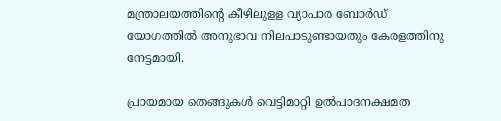മന്ത്രാലയത്തിന്റെ കീഴിലുളള വ്യാപാര ബോര്‍ഡ് യോഗത്തില്‍ അനുഭാവ നിലപാടുണ്ടായതും കേരളത്തിനു നേട്ടമായി.

പ്രായമായ തെങ്ങുകള്‍ വെട്ടിമാറ്റി ഉല്‍പാദനക്ഷമത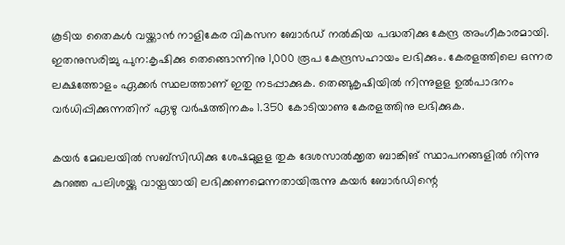കൂടിയ തൈകള്‍ വയ്ക്കാന്‍ നാളികേര വികസന ബോര്‍ഡ് നല്‍കിയ പദ്ധതിക്കു കേന്ദ്ര അംഗീകാരമായി. ഇതനുസരിച്ചു പുന:കൃഷിക്കു തെങ്ങൊന്നിനു 1,000 രൂപ കേന്ദ്രസഹായം ലഭിക്കും. കേരളത്തിലെ ഒന്നര ലക്ഷത്തോളം ഏക്കര്‍ സ്ഥലത്താണ് ഇതു നടപ്പാക്കുക. തെങ്ങുകൃഷിയില്‍ നിന്നുളള ഉല്‍പാദനം വര്‍ധിപ്പിക്കുന്നതിന് ഏഴു വര്‍ഷത്തിനകം 1.350 കോടിയാണു കേരളത്തിനു ലഭിക്കുക.

കയര്‍ മേഖലയില്‍ സബ്സിഡിക്കു ശേഷമുളള തുക ദേശസാല്‍ക്കൃത ബാങ്കിങ് സ്ഥാപനങ്ങളില്‍ നിന്നു കുറഞ്ഞ പലിശയ്ക്കു വായ്പയായി ലഭിക്കണമെന്നതായിരുന്നു കയര്‍ ബോര്‍ഡിന്റെ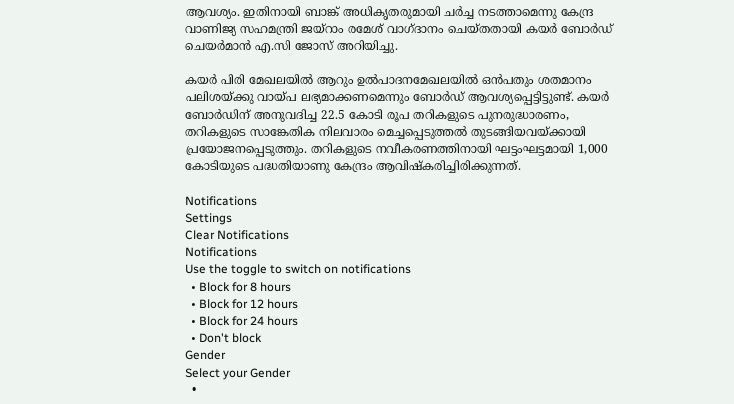ആവശ്യം. ഇതിനായി ബാങ്ക് അധികൃതരുമായി ചര്‍ച്ച നടത്താമെന്നു കേന്ദ്ര വാണിജ്യ സഹമന്ത്രി ജയ്റാം രമേശ് വാഗ്ദാനം ചെയ്തതായി കയര്‍ ബോര്‍ഡ് ചെയര്‍മാന്‍ എ.സി ജോസ് അറിയിച്ചു.

കയര്‍ പിരി മേഖലയില്‍ ആറും ഉല്‍പാദനമേഖലയില്‍ ഒന്‍പതും ശതമാനം പലിശയ്ക്കു വായ്പ ലഭ്യമാക്കണമെന്നും ബോര്‍ഡ് ആവശ്യപ്പെട്ടിട്ടുണ്ട്. കയര്‍ ബോര്‍ഡിന് അനുവദിച്ച 22.5 കോടി രൂപ തറികളുടെ പുനരുദ്ധാരണം, തറികളുടെ സാങ്കേതിക നിലവാരം മെച്ചപ്പെടുത്തല്‍ തുടങ്ങിയവയ്ക്കായി പ്രയോജനപ്പെടുത്തും. തറികളുടെ നവീകരണത്തിനായി ഘട്ടംഘട്ടമായി 1,000 കോടിയുടെ പദ്ധതിയാണു കേന്ദ്രം ആവിഷ്കരിച്ചിരിക്കുന്നത്.

Notifications
Settings
Clear Notifications
Notifications
Use the toggle to switch on notifications
  • Block for 8 hours
  • Block for 12 hours
  • Block for 24 hours
  • Don't block
Gender
Select your Gender
  •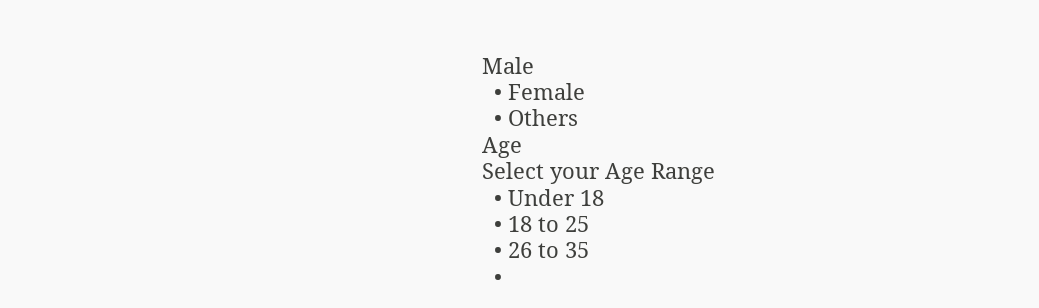Male
  • Female
  • Others
Age
Select your Age Range
  • Under 18
  • 18 to 25
  • 26 to 35
  •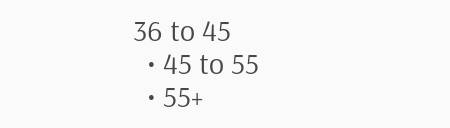36 to 45
  • 45 to 55
  • 55+